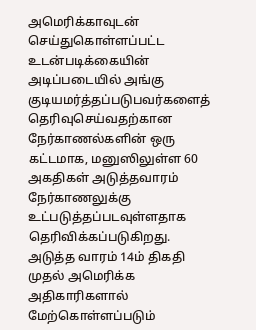அமெரிக்காவுடன் செய்துகொள்ளப்பட்ட உடன்படிக்கையின் அடிப்படையில் அங்கு குடியமர்த்தப்படுபவர்களைத் தெரிவுசெய்வதற்கான நேர்காணல்களின் ஒரு கட்டமாக, மனுஸிலுள்ள 60 அகதிகள் அடுத்தவாரம் நேர்காணலுக்கு உட்படுத்தப்படவுள்ளதாக தெரிவிக்கப்படுகிறது.
அடுத்த வாரம் 14ம் திகதி முதல் அமெரிக்க அதிகாரிகளால் மேற்கொள்ளப்படும்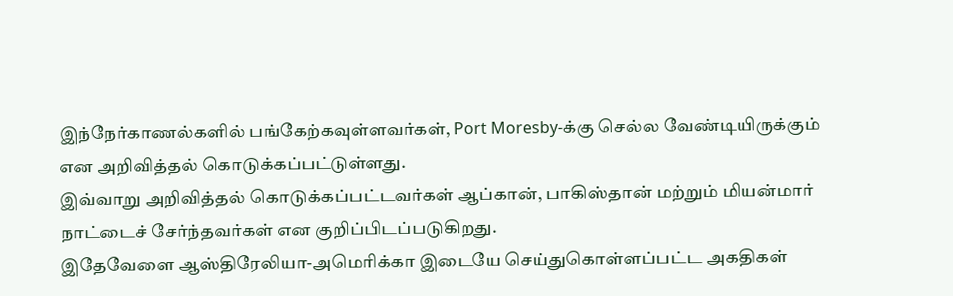இந்நேர்காணல்களில் பங்கேற்கவுள்ளவர்கள், Port Moresby-க்கு செல்ல வேண்டியிருக்கும் என அறிவித்தல் கொடுக்கப்பட்டுள்ளது.
இவ்வாறு அறிவித்தல் கொடுக்கப்பட்டவர்கள் ஆப்கான், பாகிஸ்தான் மற்றும் மியன்மார் நாட்டைச் சேர்ந்தவர்கள் என குறிப்பிடப்படுகிறது.
இதேவேளை ஆஸ்திரேலியா-அமெரிக்கா இடையே செய்துகொள்ளப்பட்ட அகதிகள்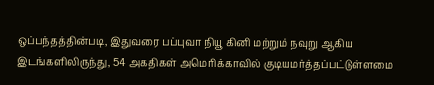ஒப்பந்தத்தின்படி, இதுவரை பப்புவா நியூ கினி மற்றும் நவுறு ஆகிய இடங்களிலிருந்து, 54 அகதிகள் அமெரிக்காவில் குடியமர்த்தப்பட்டுள்ளமை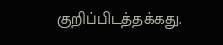குறிப்பிடத்தக்கது.